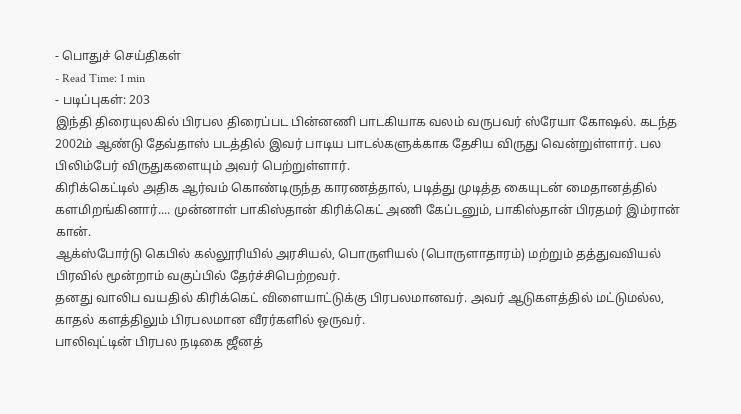- பொதுச் செய்திகள்
- Read Time: 1 min
- படிப்புகள்: 203
இந்தி திரையுலகில் பிரபல திரைப்பட பின்னணி பாடகியாக வலம் வருபவர் ஸ்ரேயா கோஷல். கடந்த 2002ம் ஆண்டு தேவ்தாஸ் படத்தில் இவர் பாடிய பாடல்களுக்காக தேசிய விருது வென்றுள்ளார். பல பிலிம்பேர் விருதுகளையும் அவர் பெற்றுள்ளார்.
கிரிக்கெட்டில் அதிக ஆர்வம் கொண்டிருந்த காரணத்தால், படித்து முடித்த கையுடன் மைதானத்தில் களமிறங்கினார்.... முன்னாள் பாகிஸ்தான் கிரிக்கெட் அணி கேப்டனும், பாகிஸ்தான் பிரதமர் இம்ரான் கான்.
ஆக்ஸ்போர்டு கெபில் கல்லூரியில் அரசியல், பொருளியல் (பொருளாதாரம்) மற்றும் தத்துவவியல் பிரவில் மூன்றாம் வகுப்பில் தேர்ச்சிபெற்றவர்.
தனது வாலிப வயதில் கிரிக்கெட் விளையாட்டுக்கு பிரபலமானவர். அவர் ஆடுகளத்தில் மட்டுமல்ல, காதல் களத்திலும் பிரபலமான வீரர்களில் ஒருவர்.
பாலிவுட்டின் பிரபல நடிகை ஜீனத்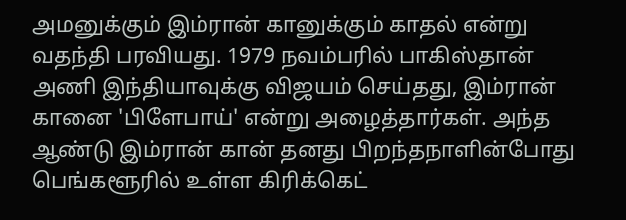அமனுக்கும் இம்ரான் கானுக்கும் காதல் என்று வதந்தி பரவியது. 1979 நவம்பரில் பாகிஸ்தான் அணி இந்தியாவுக்கு விஜயம் செய்தது, இம்ரான் கானை 'பிளேபாய்' என்று அழைத்தார்கள். அந்த ஆண்டு இம்ரான் கான் தனது பிறந்தநாளின்போது பெங்களூரில் உள்ள கிரிக்கெட்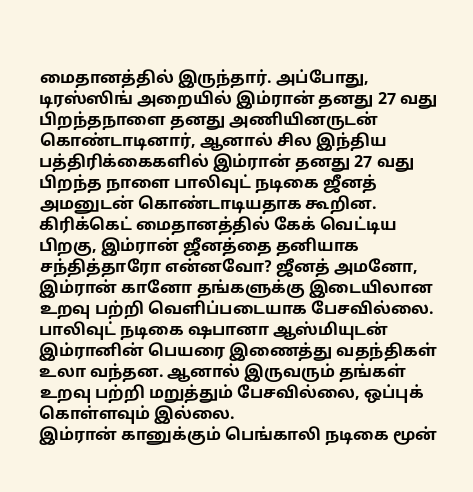மைதானத்தில் இருந்தார். அப்போது, டிரஸ்ஸிங் அறையில் இம்ரான் தனது 27 வது பிறந்தநாளை தனது அணியினருடன் கொண்டாடினார், ஆனால் சில இந்திய பத்திரிக்கைகளில் இம்ரான் தனது 27 வது பிறந்த நாளை பாலிவுட் நடிகை ஜீனத் அமனுடன் கொண்டாடியதாக கூறின. கிரிக்கெட் மைதானத்தில் கேக் வெட்டிய பிறகு, இம்ரான் ஜீனத்தை தனியாக சந்தித்தாரோ என்னவோ? ஜீனத் அமனோ, இம்ரான் கானோ தங்களுக்கு இடையிலான உறவு பற்றி வெளிப்படையாக பேசவில்லை.
பாலிவுட் நடிகை ஷபானா ஆஸ்மியுடன் இம்ரானின் பெயரை இணைத்து வதந்திகள் உலா வந்தன. ஆனால் இருவரும் தங்கள் உறவு பற்றி மறுத்தும் பேசவில்லை, ஒப்புக் கொள்ளவும் இல்லை.
இம்ரான் கானுக்கும் பெங்காலி நடிகை மூன்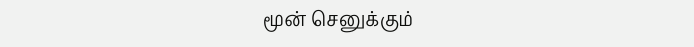மூன் செனுக்கும்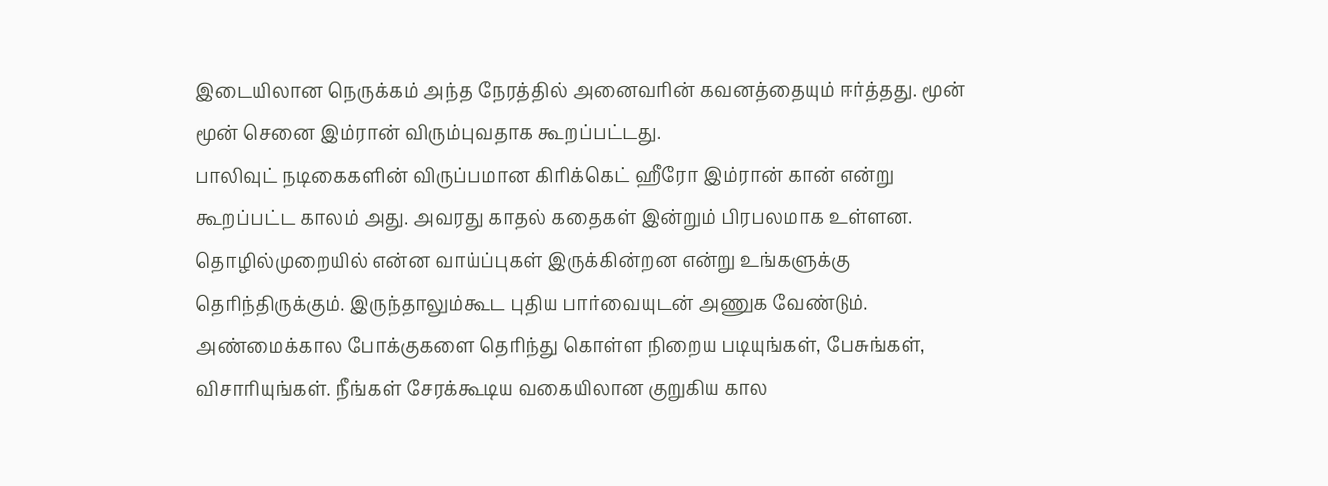இடையிலான நெருக்கம் அந்த நேரத்தில் அனைவரின் கவனத்தையும் ஈர்த்தது. மூன் மூன் செனை இம்ரான் விரும்புவதாக கூறப்பட்டது.
பாலிவுட் நடிகைகளின் விருப்பமான கிரிக்கெட் ஹீரோ இம்ரான் கான் என்று கூறப்பட்ட காலம் அது. அவரது காதல் கதைகள் இன்றும் பிரபலமாக உள்ளன.
தொழில்முறையில் என்ன வாய்ப்புகள் இருக்கின்றன என்று உங்களுக்கு தெரிந்திருக்கும். இருந்தாலும்கூட புதிய பார்வையுடன் அணுக வேண்டும். அண்மைக்கால போக்குகளை தெரிந்து கொள்ள நிறைய படியுங்கள், பேசுங்கள், விசாரியுங்கள். நீங்கள் சேரக்கூடிய வகையிலான குறுகிய கால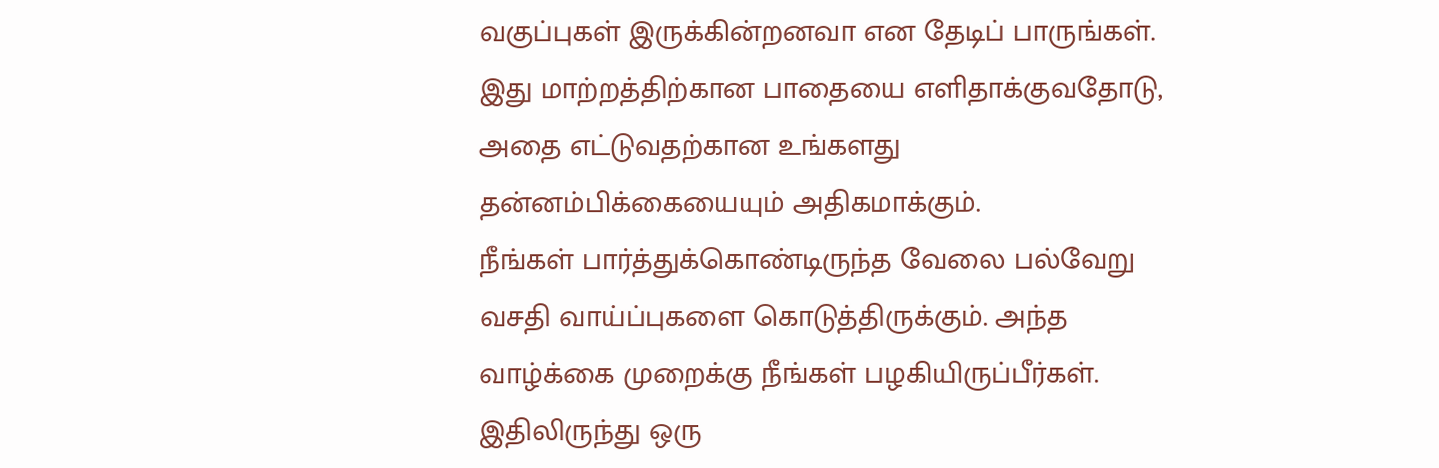வகுப்புகள் இருக்கின்றனவா என தேடிப் பாருங்கள். இது மாற்றத்திற்கான பாதையை எளிதாக்குவதோடு, அதை எட்டுவதற்கான உங்களது தன்னம்பிக்கையையும் அதிகமாக்கும்.
நீங்கள் பார்த்துக்கொண்டிருந்த வேலை பல்வேறு வசதி வாய்ப்புகளை கொடுத்திருக்கும். அந்த வாழ்க்கை முறைக்கு நீங்கள் பழகியிருப்பீர்கள். இதிலிருந்து ஒரு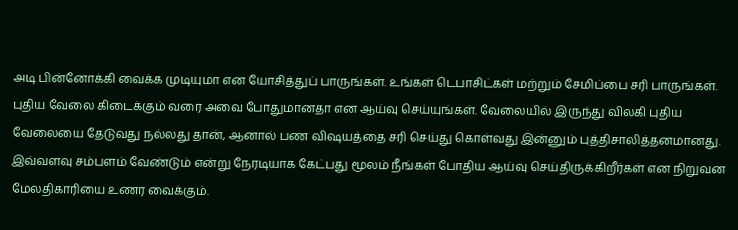அடி பின்னோக்கி வைக்க முடியுமா என யோசித்துப் பாருங்கள். உங்கள் டெபாசிட்கள் மற்றும் சேமிப்பை சரி பாருங்கள். புதிய வேலை கிடைக்கும் வரை அவை போதுமானதா என ஆய்வு செய்யுங்கள். வேலையில் இருந்து விலகி புதிய வேலையை தேடுவது நல்லது தான், ஆனால் பண விஷயத்தை சரி செய்து கொள்வது இன்னும் புத்திசாலித்தனமானது.
இவ்வளவு சம்பளம் வேண்டும் என்று நேரடியாக கேட்பது மூலம் நீங்கள் போதிய ஆய்வு செய்திருக்கிறீர்கள் என நிறுவன மேலதிகாரியை உணர வைக்கும்.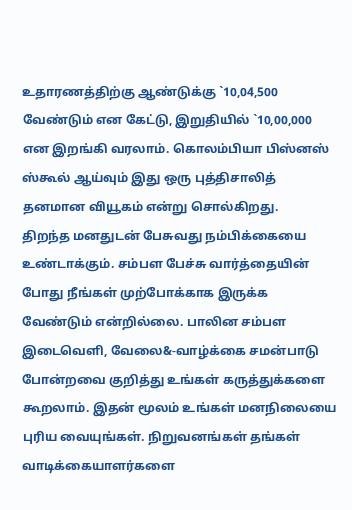உதாரணத்திற்கு ஆண்டுக்கு `10,04,500 வேண்டும் என கேட்டு, இறுதியில் `10,00,000 என இறங்கி வரலாம். கொலம்பியா பிஸ்னஸ் ஸ்கூல் ஆய்வும் இது ஒரு புத்திசாலித் தனமான வியூகம் என்று சொல்கிறது.
திறந்த மனதுடன் பேசுவது நம்பிக்கையை உண்டாக்கும். சம்பள பேச்சு வார்த்தையின் போது நீங்கள் முற்போக்காக இருக்க வேண்டும் என்றில்லை. பாலின சம்பள இடைவெளி, வேலை&-வாழ்க்கை சமன்பாடு போன்றவை குறித்து உங்கள் கருத்துக்களை கூறலாம். இதன் மூலம் உங்கள் மனநிலையை புரிய வையுங்கள். நிறுவனங்கள் தங்கள் வாடிக்கையாளர்களை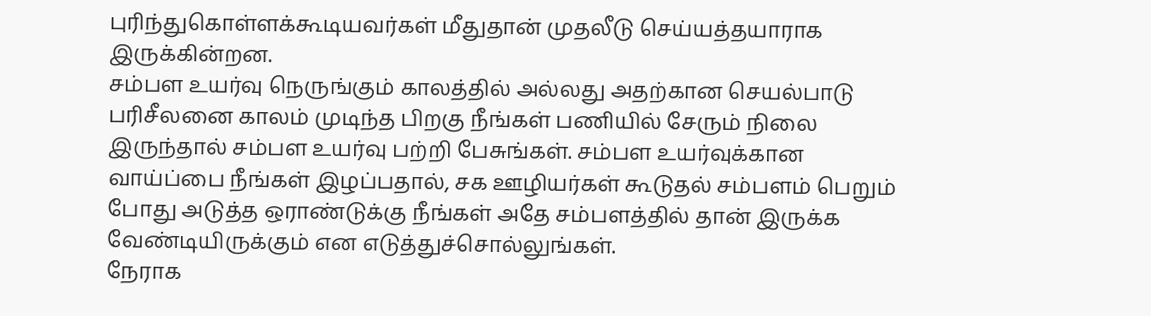புரிந்துகொள்ளக்கூடியவர்கள் மீதுதான் முதலீடு செய்யத்தயாராக இருக்கின்றன.
சம்பள உயர்வு நெருங்கும் காலத்தில் அல்லது அதற்கான செயல்பாடு பரிசீலனை காலம் முடிந்த பிறகு நீங்கள் பணியில் சேரும் நிலை இருந்தால் சம்பள உயர்வு பற்றி பேசுங்கள். சம்பள உயர்வுக்கான வாய்ப்பை நீங்கள் இழப்பதால், சக ஊழியர்கள் கூடுதல் சம்பளம் பெறும் போது அடுத்த ஒராண்டுக்கு நீங்கள் அதே சம்பளத்தில் தான் இருக்க வேண்டியிருக்கும் என எடுத்துச்சொல்லுங்கள்.
நேராக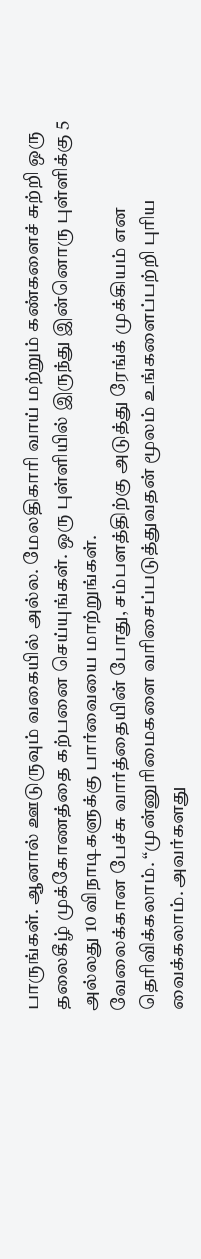பாருங்கள். ஆனால் ஊடுருவும் வகையில் அல்ல. மேலதிகாரி வாய் மற்றும் கண்களைச் சுற்றி ஒரு தலைகீழ் முக்கோணத்தை கற்பனை செய்யுங்கள். ஒரு புள்ளியில் இருந்து இன்னொரு புள்ளிக்கு 5 அல்லது 10 விநாடிகளுக்கு பார்வையை மாற்றுங்கள்.
வேலைக்கான பேச்சு வார்த்தையின் போது, சம்பளத்திற்கு அடுத்து ரேங்க் முக்கியம் என தெரிவிக்கலாம். “முன்னுரிமைகளை வரிசைப்படுத்துவதன் மூலம் உங்களைப்பற்றி புரிய வைக்கலாம். அவர்களது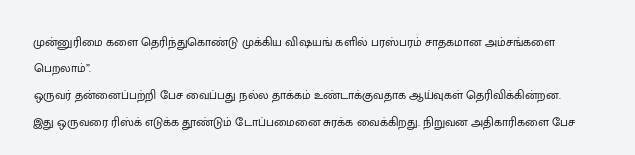முன்னுரிமை களை தெரிந்துகொண்டு முக்கிய விஷயங் களில் பரஸ்பரம் சாதகமான அம்சங்களை பெறலாம்”.
ஒருவர் தன்னைப்பற்றி பேச வைப்பது நல்ல தாக்கம் உண்டாக்குவதாக ஆய்வுகள் தெரிவிக்கின்றன. இது ஒருவரை ரிஸ்க் எடுக்க தூண்டும் டோப்பமைனை சுரக்க வைக்கிறது. நிறுவன அதிகாரிகளை பேச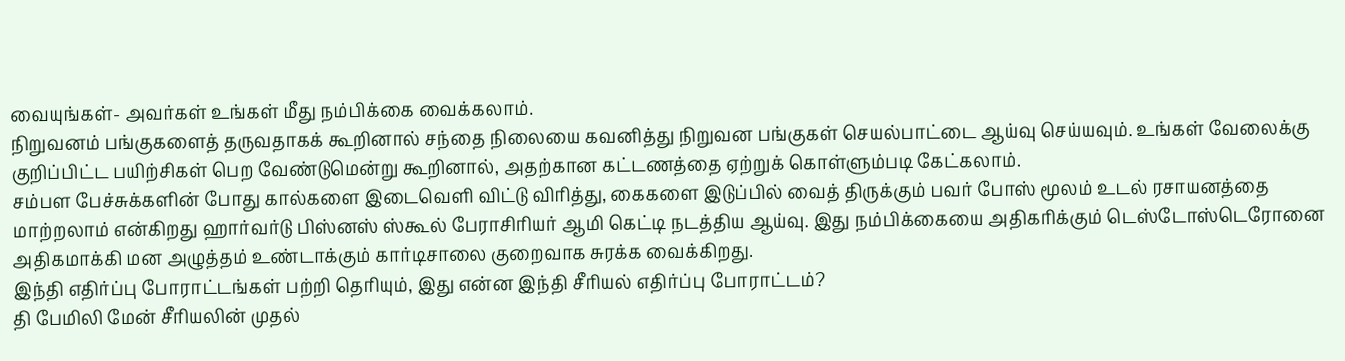வையுங்கள்- அவர்கள் உங்கள் மீது நம்பிக்கை வைக்கலாம்.
நிறுவனம் பங்குகளைத் தருவதாகக் கூறினால் சந்தை நிலையை கவனித்து நிறுவன பங்குகள் செயல்பாட்டை ஆய்வு செய்யவும். உங்கள் வேலைக்கு குறிப்பிட்ட பயிற்சிகள் பெற வேண்டுமென்று கூறினால், அதற்கான கட்டணத்தை ஏற்றுக் கொள்ளும்படி கேட்கலாம்.
சம்பள பேச்சுக்களின் போது கால்களை இடைவெளி விட்டு விரித்து, கைகளை இடுப்பில் வைத் திருக்கும் பவர் போஸ் மூலம் உடல் ரசாயனத்தை மாற்றலாம் என்கிறது ஹார்வர்டு பிஸ்னஸ் ஸ்கூல் பேராசிரியர் ஆமி கெட்டி நடத்திய ஆய்வு. இது நம்பிக்கையை அதிகரிக்கும் டெஸ்டோஸ்டெரோனை அதிகமாக்கி மன அழுத்தம் உண்டாக்கும் கார்டிசாலை குறைவாக சுரக்க வைக்கிறது.
இந்தி எதிர்ப்பு போராட்டங்கள் பற்றி தெரியும், இது என்ன இந்தி சீரியல் எதிர்ப்பு போராட்டம்?
தி பேமிலி மேன் சீரியலின் முதல்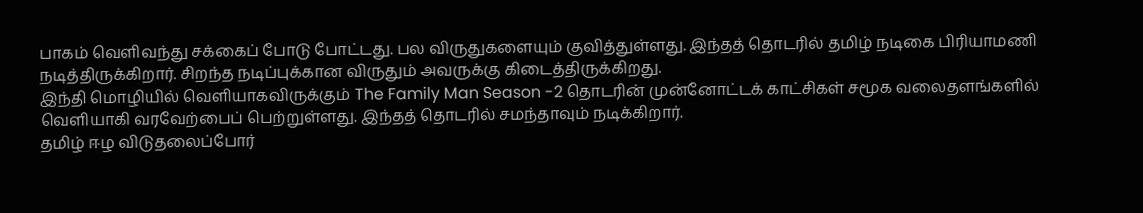பாகம் வெளிவந்து சக்கைப் போடு போட்டது. பல விருதுகளையும் குவித்துள்ளது. இந்தத் தொடரில் தமிழ் நடிகை பிரியாமணி நடித்திருக்கிறார். சிறந்த நடிப்புக்கான விருதும் அவருக்கு கிடைத்திருக்கிறது.
இந்தி மொழியில் வெளியாகவிருக்கும் The Family Man Season -2 தொடரின் முன்னோட்டக் காட்சிகள் சமூக வலைதளங்களில் வெளியாகி வரவேற்பைப் பெற்றுள்ளது. இந்தத் தொடரில் சமந்தாவும் நடிக்கிறார்.
தமிழ் ஈழ விடுதலைப்போர்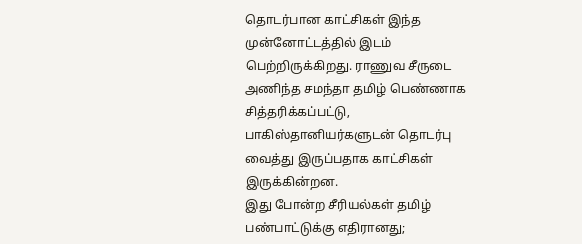தொடர்பான காட்சிகள் இந்த முன்னோட்டத்தில் இடம் பெற்றிருக்கிறது. ராணுவ சீருடை அணிந்த சமந்தா தமிழ் பெண்ணாக சித்தரிக்கப்பட்டு, பாகிஸ்தானியர்களுடன் தொடர்பு வைத்து இருப்பதாக காட்சிகள் இருக்கின்றன.
இது போன்ற சீரியல்கள் தமிழ் பண்பாட்டுக்கு எதிரானது;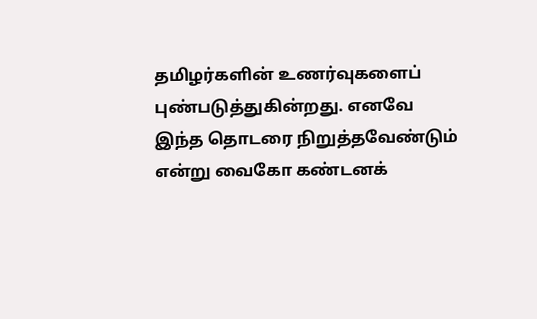தமிழர்களின் உணர்வுகளைப் புண்படுத்துகின்றது. எனவே இந்த தொடரை நிறுத்தவேண்டும் என்று வைகோ கண்டனக்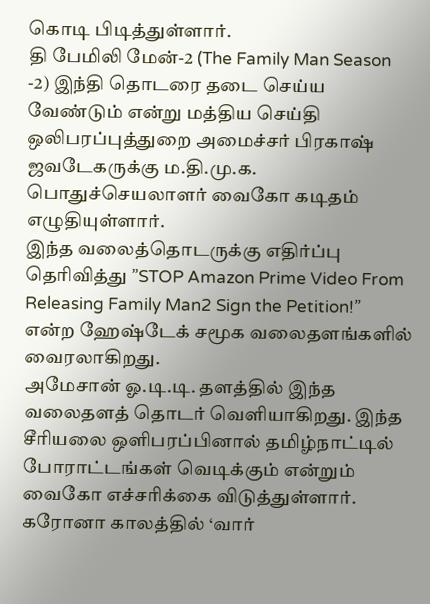கொடி பிடித்துள்ளார்.
தி பேமிலி மேன்-2 (The Family Man Season -2) இந்தி தொடரை தடை செய்ய வேண்டும் என்று மத்திய செய்தி ஒலிபரப்புத்துறை அமைச்சர் பிரகாஷ் ஜவடேகருக்கு ம.தி.மு.க. பொதுச்செயலாளர் வைகோ கடிதம் எழுதியுள்ளார்.
இந்த வலைத்தொடருக்கு எதிர்ப்பு தெரிவித்து ”STOP Amazon Prime Video From Releasing Family Man2 Sign the Petition!” என்ற ஹேஷ்டேக் சமூக வலைதளங்களில் வைரலாகிறது.
அமேசான் ஓ.டி.டி. தளத்தில் இந்த வலைதளத் தொடர் வெளியாகிறது. இந்த சீரியலை ஒளிபரப்பினால் தமிழ்நாட்டில் போராட்டங்கள் வெடிக்கும் என்றும் வைகோ எச்சரிக்கை விடுத்துள்ளார்.
கரோனா காலத்தில் ‘வார்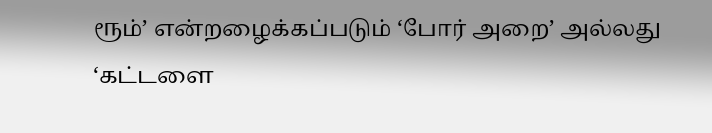ரூம்’ என்றழைக்கப்படும் ‘போர் அறை’ அல்லது ‘கட்டளை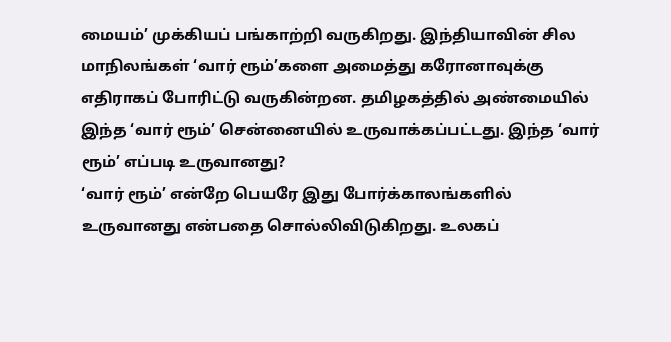மையம்’ முக்கியப் பங்காற்றி வருகிறது. இந்தியாவின் சில மாநிலங்கள் ‘வார் ரூம்’களை அமைத்து கரோனாவுக்கு எதிராகப் போரிட்டு வருகின்றன. தமிழகத்தில் அண்மையில் இந்த ‘வார் ரூம்’ சென்னையில் உருவாக்கப்பட்டது. இந்த ‘வார் ரூம்’ எப்படி உருவானது?
‘வார் ரூம்’ என்றே பெயரே இது போர்க்காலங்களில் உருவானது என்பதை சொல்லிவிடுகிறது. உலகப்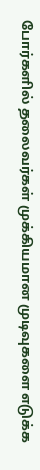போர்களில் தலைவர்கள் முக்கியமான முடிவுகளை எடுக்க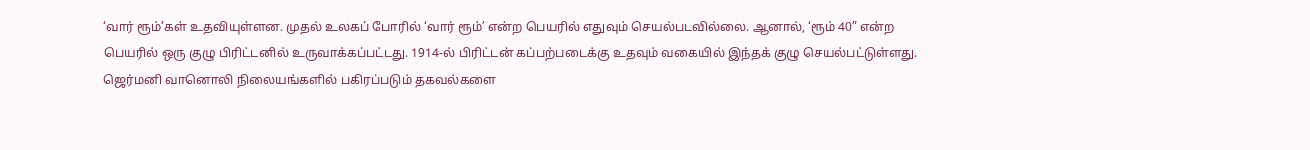‘வார் ரூம்’கள் உதவியுள்ளன. முதல் உலகப் போரில் ‘வார் ரூம்’ என்ற பெயரில் எதுவும் செயல்படவில்லை. ஆனால், ‘ரூம் 40” என்ற பெயரில் ஒரு குழு பிரிட்டனில் உருவாக்கப்பட்டது. 1914-ல் பிரிட்டன் கப்பற்படைக்கு உதவும் வகையில் இந்தக் குழு செயல்பட்டுள்ளது. ஜெர்மனி வானொலி நிலையங்களில் பகிரப்படும் தகவல்களை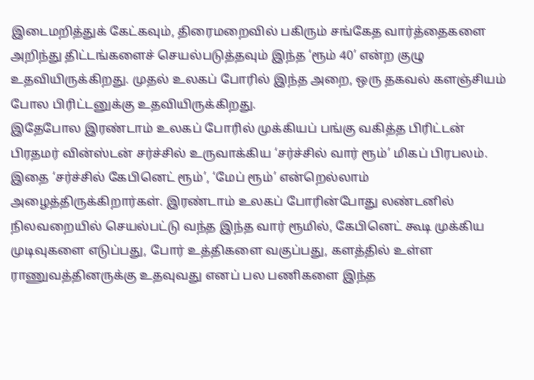இடைமறித்துக் கேட்கவும், திரைமறைவில் பகிரும் சங்கேத வார்த்தைகளை அறிந்து திட்டங்களைச் செயல்படுத்தவும் இந்த ‘ரூம் 40’ என்ற குழு உதவியிருக்கிறது. முதல் உலகப் போரில் இந்த அறை, ஒரு தகவல் களஞ்சியம் போல பிரிட்டனுக்கு உதவியிருக்கிறது.
இதேபோல இரண்டாம் உலகப் போரில் முக்கியப் பங்கு வகித்த பிரிட்டன் பிரதமர் வின்ஸ்டன் சர்ச்சில் உருவாக்கிய ‘சர்ச்சில் வார் ரூம்’ மிகப் பிரபலம். இதை ‘சர்ச்சில் கேபினெட் ரூம்’, ‘மேப் ரூம்’ என்றெல்லாம் அழைத்திருக்கிறார்கள். இரண்டாம் உலகப் போரின்போது லண்டனில் நிலவறையில் செயல்பட்டு வந்த இந்த வார் ரூமில், கேபினெட் கூடி முக்கிய முடிவுகளை எடுப்பது, போர் உத்திகளை வகுப்பது, களத்தில் உள்ள ராணுவத்தினருக்கு உதவுவது எனப் பல பணிகளை இந்த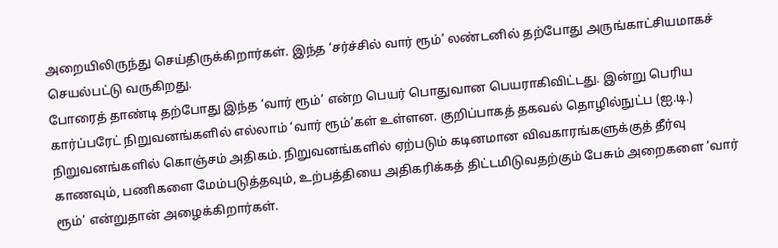அறையிலிருந்து செய்திருக்கிறார்கள். இந்த ‘சர்ச்சில் வார் ரூம்’ லண்டனில் தற்போது அருங்காட்சியமாகச் செயல்பட்டு வருகிறது.
போரைத் தாண்டி தற்போது இந்த ‘வார் ரூம்’ என்ற பெயர் பொதுவான பெயராகிவிட்டது. இன்று பெரிய கார்ப்பரேட் நிறுவனங்களில் எல்லாம் ‘வார் ரூம்’கள் உள்ளன. குறிப்பாகத் தகவல் தொழில்நுட்ப (ஐ.டி.) நிறுவனங்களில் கொஞ்சம் அதிகம். நிறுவனங்களில் ஏற்படும் கடினமான விவகாரங்களுக்குத் தீர்வு காணவும், பணிகளை மேம்படுத்தவும், உற்பத்தியை அதிகரிக்கத் திட்டமிடுவதற்கும் பேசும் அறைகளை ‘வார் ரூம்’ என்றுதான் அழைக்கிறார்கள்.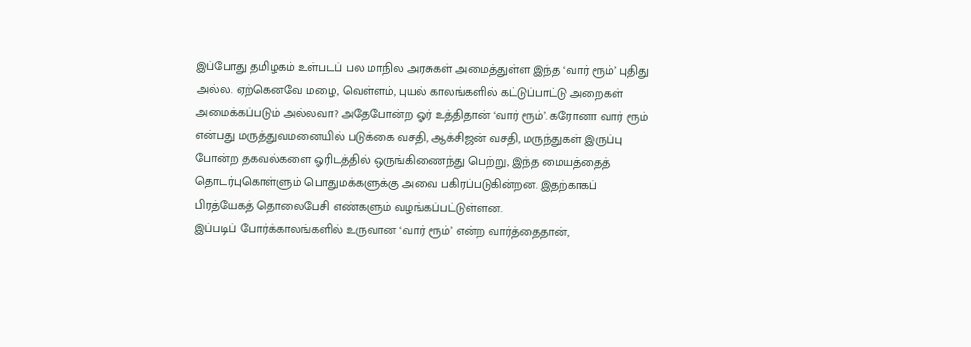இப்போது தமிழகம் உள்படப் பல மாநில அரசுகள் அமைத்துள்ள இந்த ‘வார் ரூம்’ புதிது அல்ல. ஏற்கெனவே மழை, வெள்ளம், புயல் காலங்களில் கட்டுப்பாட்டு அறைகள் அமைக்கப்படும் அல்லவா? அதேபோன்ற ஓர் உத்திதான் ‘வார் ரூம்’. கரோனா வார் ரூம் என்பது மருத்துவமனையில் படுக்கை வசதி, ஆக்சிஜன் வசதி, மருந்துகள் இருப்பு போன்ற தகவல்களை ஓரிடத்தில் ஒருங்கிணைந்து பெற்று, இந்த மையத்தைத் தொடர்புகொள்ளும் பொதுமக்களுக்கு அவை பகிரப்படுகின்றன. இதற்காகப் பிரத்யேகத் தொலைபேசி எண்களும் வழங்கப்பட்டுள்ளன.
இப்படிப் போர்க்காலங்களில் உருவான ‘வார் ரூம்’ என்ற வார்த்தைதான்,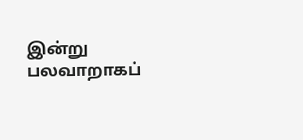இன்று பலவாறாகப்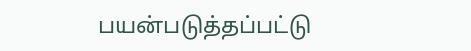பயன்படுத்தப்பட்டு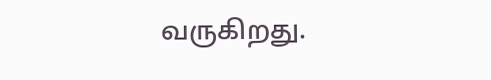வருகிறது.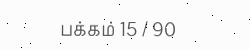பக்கம் 15 / 90